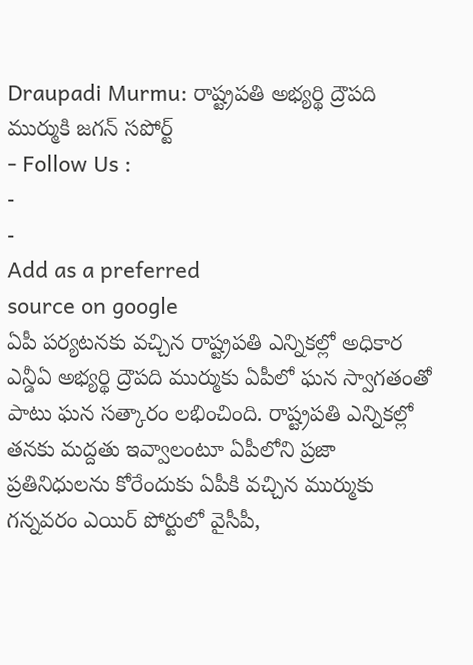Draupadi Murmu: రాష్ట్రపతి అభ్యర్థి ద్రౌపది ముర్ముకి జగన్ సపోర్ట్
- Follow Us :
-
-
Add as a preferred
source on google
ఏపీ పర్యటనకు వచ్చిన రాష్ట్రపతి ఎన్నికల్లో అధికార ఎన్డీఏ అభ్యర్థి ద్రౌపది ముర్ముకు ఏపీలో ఘన స్వాగతంతో పాటు ఘన సత్కారం లభించింది. రాష్ట్రపతి ఎన్నికల్లో తనకు మద్దతు ఇవ్వాలంటూ ఏపీలోని ప్రజా ప్రతినిధులను కోరేందుకు ఏపీకి వచ్చిన ముర్ముకు గన్నవరం ఎయిర్ పోర్టులో వైసీపీ,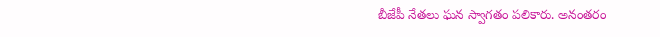బీజేపీ నేతలు ఘన స్వాగతం పలికారు. అనంతరం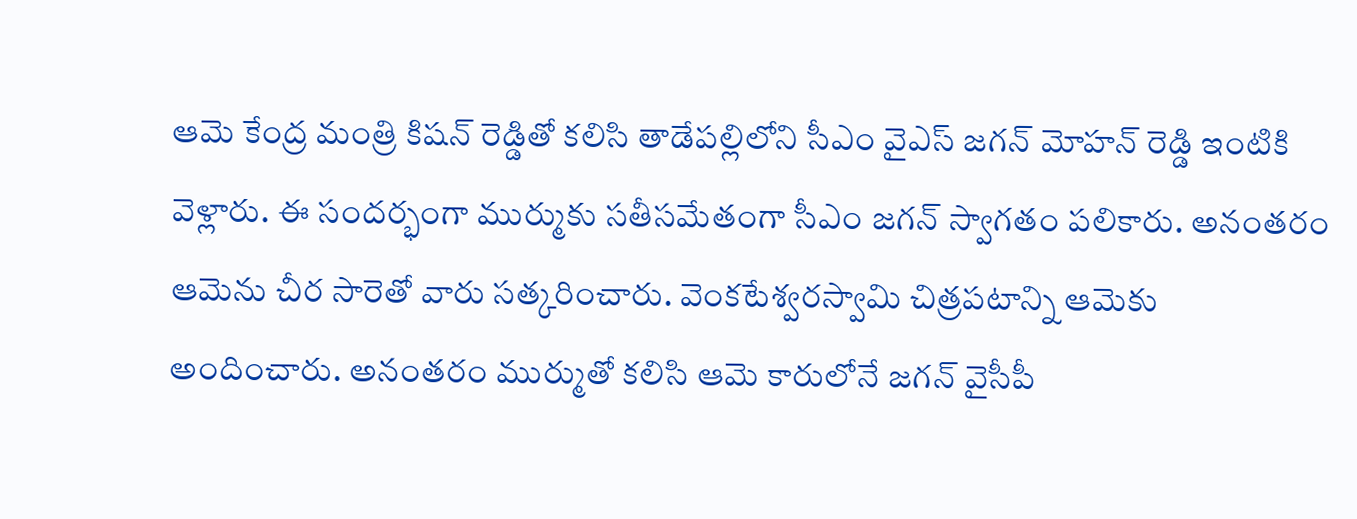ఆమె కేంద్ర మంత్రి కిషన్ రెడ్డితో కలిసి తాడేపల్లిలోని సీఎం వైఎస్ జగన్ మోహన్ రెడ్డి ఇంటికి వెళ్లారు. ఈ సందర్భంగా ముర్ముకు సతీసమేతంగా సీఎం జగన్ స్వాగతం పలికారు. అనంతరం ఆమెను చీర సారెతో వారు సత్కరించారు. వెంకటేశ్వరస్వామి చిత్రపటాన్ని ఆమెకు అందించారు. అనంతరం ముర్ముతో కలిసి ఆమె కారులోనే జగన్ వైసీపీ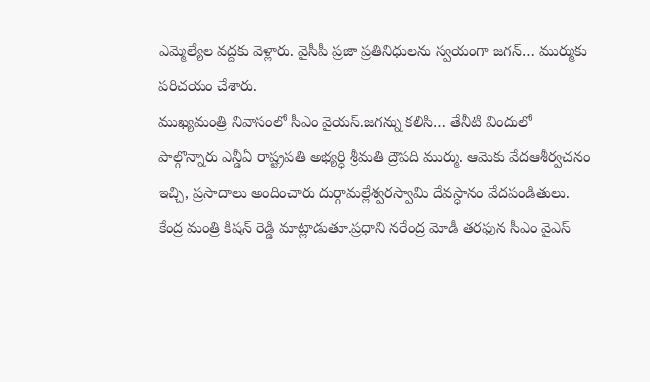ఎమ్మెల్యేల వద్దకు వెళ్లారు. వైసీపీ ప్రజా ప్రతినిధులను స్వయంగా జగన్… ముర్ముకు పరిచయం చేశారు.
ముఖ్యమంత్రి నివాసంలో సీఎం వైయస్.జగన్ను కలిసి… తేనీటి విందులో పాల్గొన్నారు ఎన్డీఏ రాష్ట్రపతి అభ్యర్ధి శ్రీమతి ద్రౌపది ముర్ము. ఆమెకు వేదఆశీర్వచనం ఇచ్చి, ప్రసాదాలు అందించారు దుర్గామల్లేశ్వరస్వామి దేవస్ధానం వేదపండితులు. కేంద్ర మంత్రి కిషన్ రెడ్డి మాట్లాడుతూ.ప్రధాని నరేంద్ర మోడీ తరఫున సీఎం వైఎస్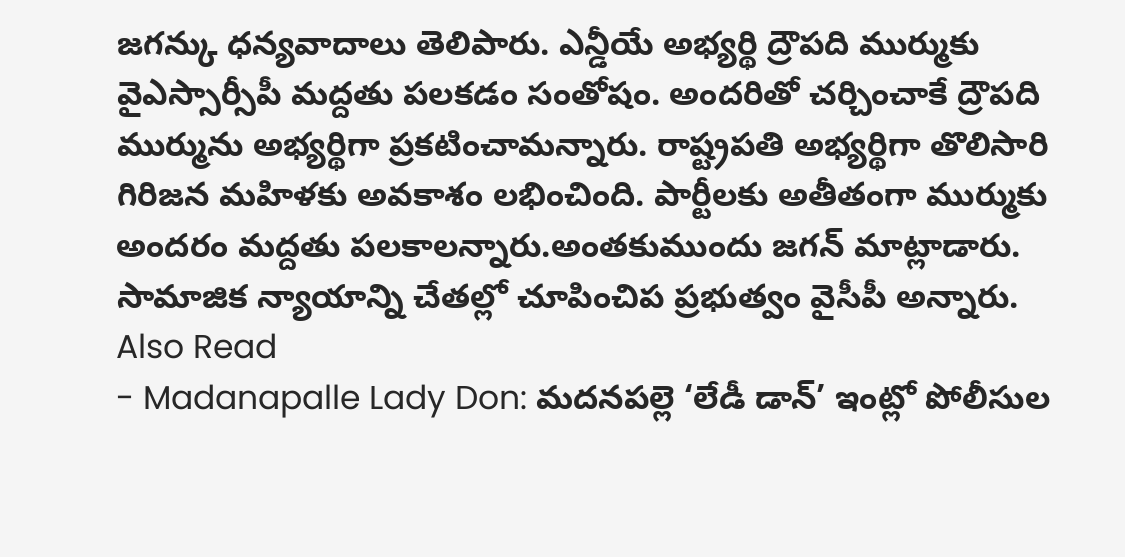జగన్కు ధన్యవాదాలు తెలిపారు. ఎన్డీయే అభ్యర్థి ద్రౌపది ముర్ముకు వైఎస్సార్సీపీ మద్దతు పలకడం సంతోషం. అందరితో చర్చించాకే ద్రౌపది ముర్మును అభ్యర్థిగా ప్రకటించామన్నారు. రాష్ట్రపతి అభ్యర్థిగా తొలిసారి గిరిజన మహిళకు అవకాశం లభించింది. పార్టీలకు అతీతంగా ముర్ముకు అందరం మద్దతు పలకాలన్నారు.అంతకుముందు జగన్ మాట్లాడారు. సామాజిక న్యాయాన్ని చేతల్లో చూపించిప ప్రభుత్వం వైసీపీ అన్నారు.
Also Read
- Madanapalle Lady Don: మదనపల్లె ‘లేడీ డాన్’ ఇంట్లో పోలీసుల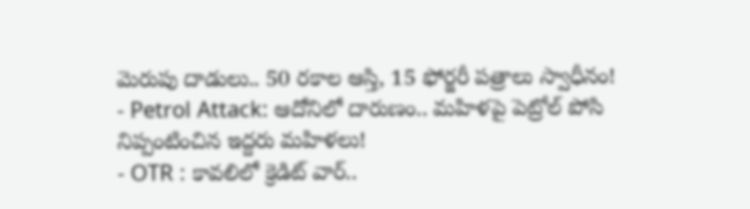మెరుపు దాడులు.. 50 రకాల ఆస్తి, 15 ఫోర్జరీ పత్రాలు స్వాధీనం!
- Petrol Attack: ఆదోనిలో దారుణం.. మహిళపై పెట్రోల్ పోసి నిప్పంటించిన ఇద్దరు మహిళలు!
- OTR : కావలిలో క్రెడిట్ వార్..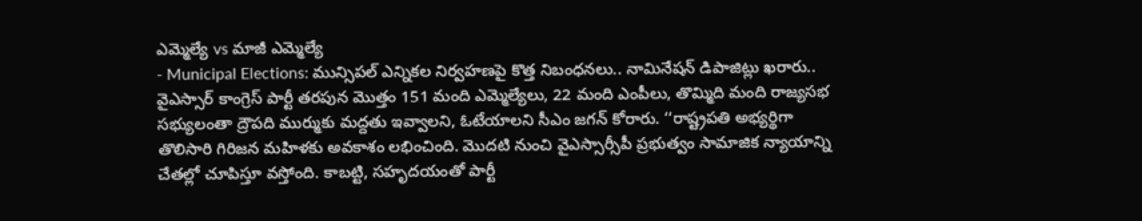ఎమ్మెల్యే vs మాజీ ఎమ్మెల్యే
- Municipal Elections: మున్సిపల్ ఎన్నికల నిర్వహణపై కొత్త నిబంధనలు.. నామినేషన్ డిపాజిట్లు ఖరారు..
వైఎస్సార్ కాంగ్రెస్ పార్టీ తరపున మొత్తం 151 మంది ఎమ్మెల్యేలు, 22 మంది ఎంపీలు, తొమ్మిది మంది రాజ్యసభ సభ్యులంతా ద్రౌపది ముర్ముకు మద్దతు ఇవ్వాలని, ఓటేయాలని సీఎం జగన్ కోరారు. ‘‘రాష్ట్రపతి అభ్యర్థిగా తొలిసారి గిరిజన మహిళకు అవకాశం లభించింది. మొదటి నుంచి వైఎస్సార్సీపీ ప్రభుత్వం సామాజిక న్యాయాన్ని చేతల్లో చూపిస్తూ వస్తోంది. కాబట్టి, సహృదయంతో పార్టీ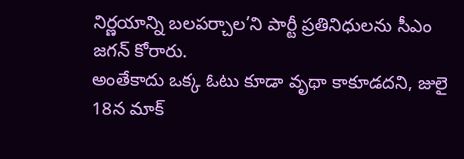నిర్ణయాన్ని బలపర్చాల’ని పార్టీ ప్రతినిధులను సీఎం జగన్ కోరారు.
అంతేకాదు ఒక్క ఓటు కూడా వృథా కాకూడదని, జులై 18న మాక్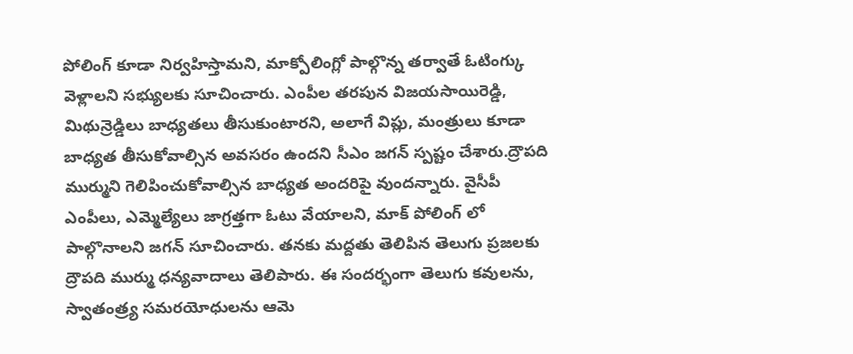పోలింగ్ కూడా నిర్వహిస్తామని, మాక్పోలింగ్లో పాల్గొన్న తర్వాతే ఓటింగ్కు వెళ్లాలని సభ్యులకు సూచించారు. ఎంపీల తరపున విజయసాయిరెడ్డి, మిథున్రెడ్డిలు బాధ్యతలు తీసుకుంటారని, అలాగే విప్లు, మంత్రులు కూడా బాధ్యత తీసుకోవాల్సిన అవసరం ఉందని సీఎం జగన్ స్పష్టం చేశారు.ద్రౌపది ముర్ముని గెలిపించుకోవాల్సిన బాధ్యత అందరిపై వుందన్నారు. వైసీపీ ఎంపీలు, ఎమ్మెల్యేలు జాగ్రత్తగా ఓటు వేయాలని, మాక్ పోలింగ్ లో పాల్గొనాలని జగన్ సూచించారు. తనకు మద్దతు తెలిపిన తెలుగు ప్రజలకు ద్రౌపది ముర్ము ధన్యవాదాలు తెలిపారు. ఈ సందర్భంగా తెలుగు కవులను, స్వాతంత్ర్య సమరయోధులను ఆమె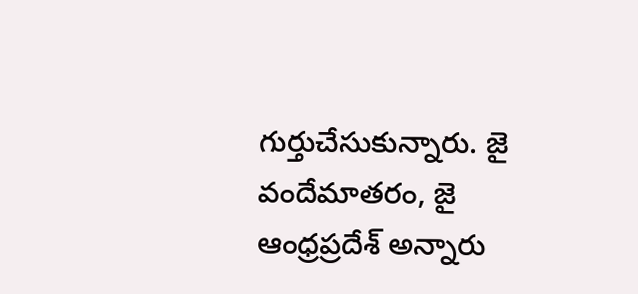గుర్తుచేసుకున్నారు. జై వందేమాతరం, జై ఆంధ్రప్రదేశ్ అన్నారు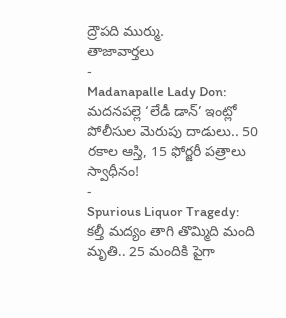ద్రౌపది ముర్ము.
తాజావార్తలు
-
Madanapalle Lady Don: మదనపల్లె ‘లేడీ డాన్’ ఇంట్లో పోలీసుల మెరుపు దాడులు.. 50 రకాల ఆస్తి, 15 ఫోర్జరీ పత్రాలు స్వాధీనం!
-
Spurious Liquor Tragedy: కల్తీ మద్యం తాగి తొమ్మిది మంది మృతి.. 25 మందికి పైగా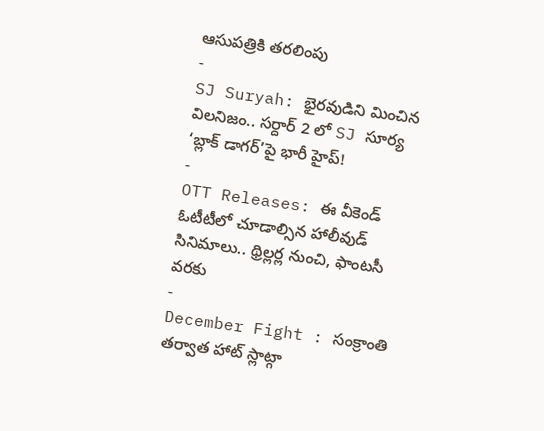ఆసుపత్రికి తరలింపు
-
SJ Suryah: భైరవుడిని మించిన విలనిజం.. సర్దార్ 2 లో SJ సూర్య ‘బ్లాక్ డాగర్’పై భారీ హైప్!
-
OTT Releases: ఈ వీకెండ్ ఓటీటీలో చూడాల్సిన హాలీవుడ్ సినిమాలు.. థ్రిల్లర్ల నుంచి, ఫాంటసీ వరకు
-
December Fight : సంక్రాంతి తర్వాత హాట్ స్లాట్గా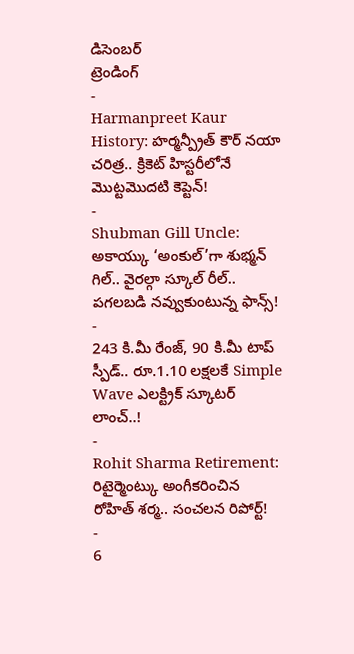డిసెంబర్
ట్రెండింగ్
-
Harmanpreet Kaur History: హర్మన్ప్రీత్ కౌర్ నయా చరిత్ర.. క్రికెట్ హిస్టరీలోనే మొట్టమొదటి కెప్టెన్!
-
Shubman Gill Uncle: అకాయ్కు ‘అంకుల్’గా శుభ్మన్ గిల్.. వైరల్గా స్కూల్ రీల్.. పగలబడి నవ్వుకుంటున్న ఫాన్స్!
-
243 కి.మీ రేంజ్, 90 కి.మీ టాప్ స్పీడ్.. రూ.1.10 లక్షలకే Simple Wave ఎలక్ట్రిక్ స్కూటర్ లాంచ్..!
-
Rohit Sharma Retirement: రిటైర్మెంట్కు అంగీకరించిన రోహిత్ శర్మ.. సంచలన రిపోర్ట్!
-
6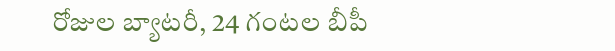రోజుల బ్యాటరీ, 24 గంటల బీపీ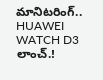మానిటరింగ్.. HUAWEI WATCH D3 లాంచ్.!